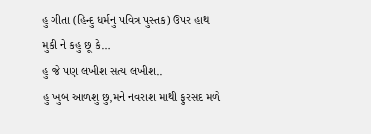હુ ગીતા (હિન્દુ ધર્મનુ પવિત્ર પુસ્તક) ઉપર હાથ મુકી ને કહુ છૂ કે…
હુ જે પણ લખીશ સત્ય લખીશ..
હુ ખુબ આળશુ છુ,મને નવરાશ માથી ફુરસદ મળે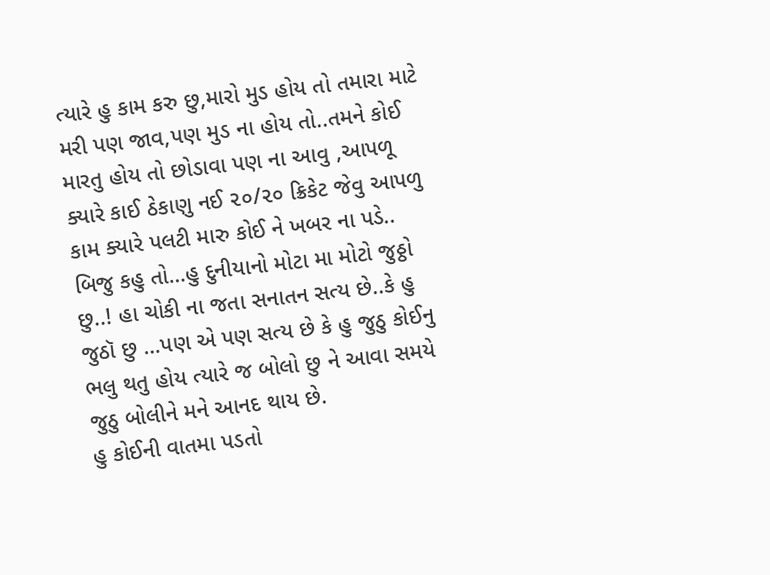ત્યારે હુ કામ કરુ છુ,મારો મુડ હોય તો તમારા માટે મરી પણ જાવ,પણ મુડ ના હોય તો..તમને કોઈ મારતુ હોય તો છોડાવા પણ ના આવુ ,આપળૂ ક્યારે કાઈ ઠેકાણુ નઈ ૨૦/૨૦ ક્રિકેટ જેવુ આપળુ કામ ક્યારે પલટી મારુ કોઈ ને ખબર ના પડે..
બિજુ કહુ તો…હુ દુનીયાનો મોટા મા મોટો જુઠ્ઠો છુ..! હા ચોકી ના જતા સનાતન સત્ય છે..કે હુ જુઠૉ છુ …પણ એ પણ સત્ય છે કે હુ જુઠુ કોઈનુ ભલુ થતુ હોય ત્યારે જ બોલો છુ ને આવા સમયે જુઠુ બોલીને મને આનદ થાય છે.
હુ કોઈની વાતમા પડતો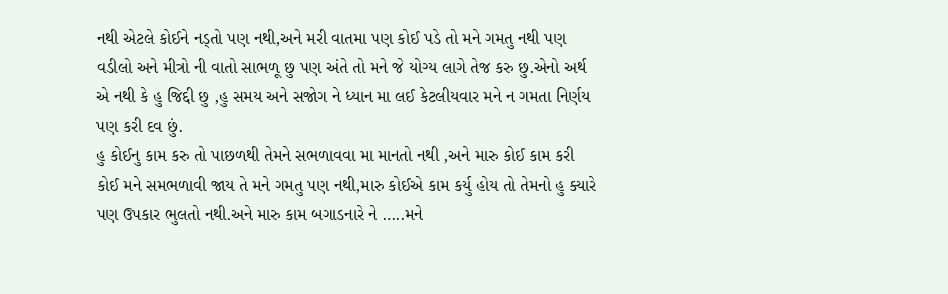નથી એટલે કોઈને નડ્તો પણ નથી,અને મરી વાતમા પણ કોઈ પડે તો મને ગમતુ નથી પણ વડીલો અને મીત્રો ની વાતો સાભળૂ છુ પણ અંતે તો મને જે યોગ્ય લાગે તેજ કરુ છુ.એનો અર્થ એ નથી કે હુ જિદ્દી છુ ,હુ સમય અને સજોગ ને ધ્યાન મા લઈ કેટલીયવાર મને ન ગમતા નિર્ણય પણ કરી દવ છું.
હુ કોઈનુ કામ કરુ તો પાછળથી તેમને સભળાવવા મા માનતો નથી ,અને મારુ કોઈ કામ કરી કોઈ મને સમભળાવી જાય તે મને ગમતુ પણ નથી,મારુ કોઈએ કામ કર્યુ હોય તો તેમનો હુ ક્યારે પણ ઉપકાર ભુલતો નથી.અને મારુ કામ બગાડનારે ને …..મને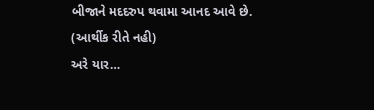બીજાને મદદરુપ થવામા આનદ આવે છે.
(આર્થીક રીતે નહી)
અરે યાર…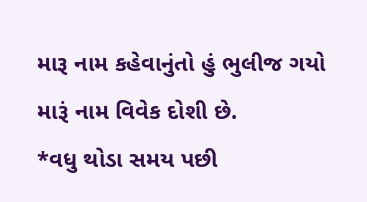મારૂ નામ કહેવાનુંતો હું ભુલીજ ગયો મારૂં નામ વિવેક દોશી છે.
*વધુ થોડા સમય પછી